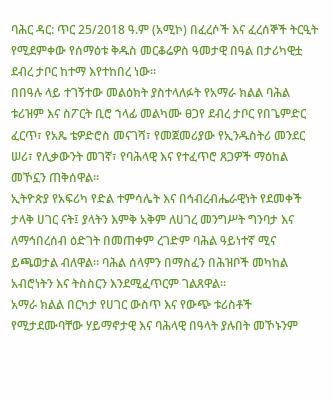ባሕር ዳር: ጥር 25/2018 ዓ.ም (አሚኮ) በፈረሶች እና ፈረሰኞች ትርዒት የሚደምቀው የሰማዕቱ ቅዱስ መርቆሬዎስ ዓመታዊ በዓል በታሪካዊቷ ደብረ ታቦር ከተማ እየተከበረ ነው።
በበዓሉ ላይ ተገኝተው መልዕክት ያስተላለፉት የአማራ ክልል ባሕል ቱሪዝም እና ስፖርት ቢሮ ኀላፊ መልካሙ ፀጋየ ደብረ ታቦር የበጌምድር ፈርጥ፣ የአጼ ቴዎድሮስ መናገሻ፣ የመጀመሪያው የኢንዱስትሪ መንደር ሠሪ፣ የሊቃውንት መገኛ፣ የባሕላዊ እና የተፈጥሮ ጸጋዎች ማዕከል መኾኗን ጠቅሰዋል።
ኢትዮጵያ የአፍሪካ የድል ተምሳሌት እና በኅብረብሔራዊነት የደመቀች ታላቅ ሀገር ናት፤ ያላትን እምቅ አቅም ለሀገረ መንግሥት ግንባታ እና ለማኅበረሰብ ዕድገት በመጠቀም ረገድም ባሕል ዓይነተኛ ሚና ይጫወታል ብለዋል። ባሕል ሰላምን በማስፈን በሕዝቦች መካከል አብሮነትን እና ትስስርን እንደሚፈጥርም ገልጸዋል።
አማራ ክልል በርካታ የሀገር ውስጥ እና የውጭ ቱሪስቶች የሚታደሙባቸው ሃይማኖታዊ እና ባሕላዊ በዓላት ያሉበት መኾኑንም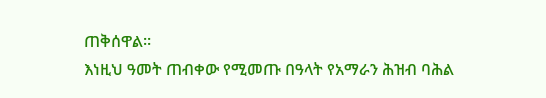ጠቅሰዋል።
እነዚህ ዓመት ጠብቀው የሚመጡ በዓላት የአማራን ሕዝብ ባሕል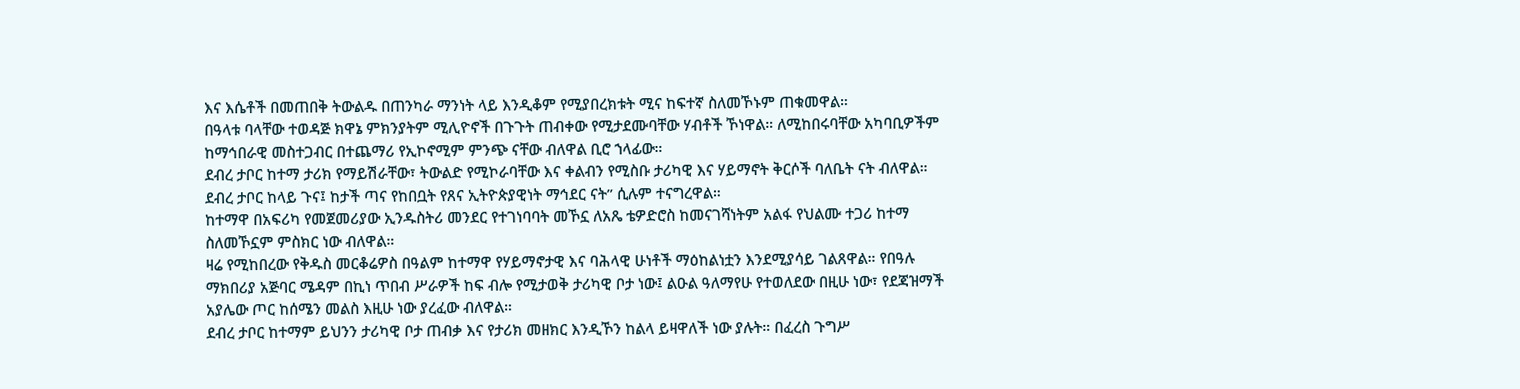እና እሴቶች በመጠበቅ ትውልዱ በጠንካራ ማንነት ላይ እንዲቆም የሚያበረክቱት ሚና ከፍተኛ ስለመኾኑም ጠቁመዋል።
በዓላቱ ባላቸው ተወዳጅ ክዋኔ ምክንያትም ሚሊዮኖች በጉጉት ጠብቀው የሚታደሙባቸው ሃብቶች ኾነዋል። ለሚከበሩባቸው አካባቢዎችም ከማኅበራዊ መስተጋብር በተጨማሪ የኢኮኖሚም ምንጭ ናቸው ብለዋል ቢሮ ኀላፊው።
ደብረ ታቦር ከተማ ታሪክ የማይሽራቸው፣ ትውልድ የሚኮራባቸው እና ቀልብን የሚስቡ ታሪካዊ እና ሃይማኖት ቅርሶች ባለቤት ናት ብለዋል። ደብረ ታቦር ከላይ ጉና፤ ከታች ጣና የከበቧት የጸና ኢትዮጵያዊነት ማኅደር ናት” ሲሉም ተናግረዋል።
ከተማዋ በአፍሪካ የመጀመሪያው ኢንዱስትሪ መንደር የተገነባባት መኾኗ ለአጼ ቴዎድሮስ ከመናገሻነትም አልፋ የህልሙ ተጋሪ ከተማ ስለመኾኗም ምስክር ነው ብለዋል።
ዛሬ የሚከበረው የቅዱስ መርቆሬዎስ በዓልም ከተማዋ የሃይማኖታዊ እና ባሕላዊ ሁነቶች ማዕከልነቷን እንደሚያሳይ ገልጸዋል። የበዓሉ ማክበሪያ አጅባር ሜዳም በኪነ ጥበብ ሥራዎች ከፍ ብሎ የሚታወቅ ታሪካዊ ቦታ ነው፤ ልዑል ዓለማየሁ የተወለደው በዚሁ ነው፣ የደጃዝማች አያሌው ጦር ከሰሜን መልስ እዚሁ ነው ያረፈው ብለዋል።
ደብረ ታቦር ከተማም ይህንን ታሪካዊ ቦታ ጠብቃ እና የታሪክ መዘክር እንዲኾን ከልላ ይዛዋለች ነው ያሉት። በፈረስ ጉግሥ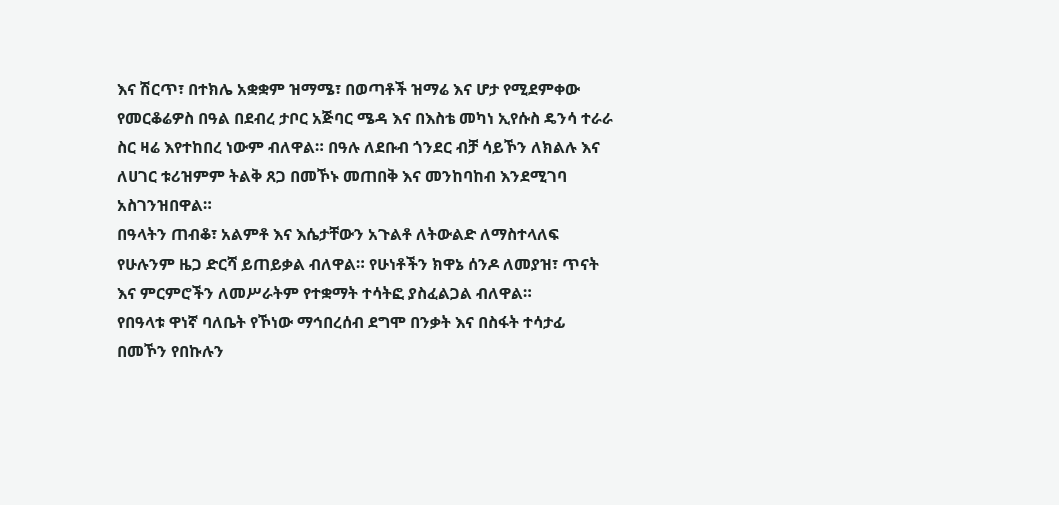እና ሽርጥ፣ በተክሌ አቋቋም ዝማሜ፣ በወጣቶች ዝማሬ እና ሆታ የሚደምቀው የመርቆሬዎስ በዓል በደብረ ታቦር አጅባር ሜዳ እና በእስቴ መካነ ኢየሱስ ዴንሳ ተራራ ስር ዛሬ እየተከበረ ነውም ብለዋል። በዓሉ ለደቡብ ጎንደር ብቻ ሳይኾን ለክልሉ እና ለሀገር ቱሪዝምም ትልቅ ጸጋ በመኾኑ መጠበቅ እና መንከባከብ እንደሚገባ አስገንዝበዋል።
በዓላትን ጠብቆ፣ አልምቶ እና እሴታቸውን አጉልቶ ለትውልድ ለማስተላለፍ የሁሉንም ዜጋ ድርሻ ይጠይቃል ብለዋል። የሁነቶችን ክዋኔ ሰንዶ ለመያዝ፣ ጥናት እና ምርምሮችን ለመሥራትም የተቋማት ተሳትፎ ያስፈልጋል ብለዋል።
የበዓላቱ ዋነኛ ባለቤት የኾነው ማኅበረሰብ ደግሞ በንቃት እና በስፋት ተሳታፊ በመኾን የበኩሉን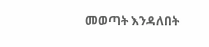መወጣት እንዳለበት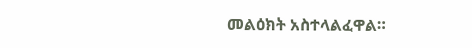መልዕክት አስተላልፈዋል።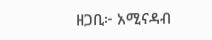ዘጋቢ፦ አሚናዳብ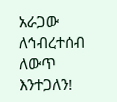አራጋው
ለኅብረተሰብ ለውጥ እንተጋለን!